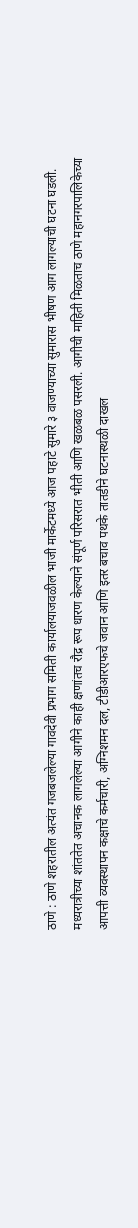ठाणे : ठाणे शहरातील अत्यंत गजबजलेल्या गावदेवी प्रभाग समिती कार्यालयाजवळील भाजी मार्केटमध्ये आज पहाटे सुमारे ३ वाजण्याच्या सुमारास भीषण आग लागल्याची घटना घडली. मध्यरात्रीच्या शांततेत अचानक लागलेल्या आगीने काही क्षणांतच रौद्र रूप धारण केल्याने संपूर्ण परिसरात भीती आणि खळबळ पसरली. आगीची माहिती मिळताच ठाणे महानगरपालिकेच्या आपत्ती व्यवस्थापन कक्षाचे कर्मचारी, अग्निशमन दल, टीडीआरएफचे जवान आणि इतर बचाव पथके तातडीने घटनास्थळी दाखल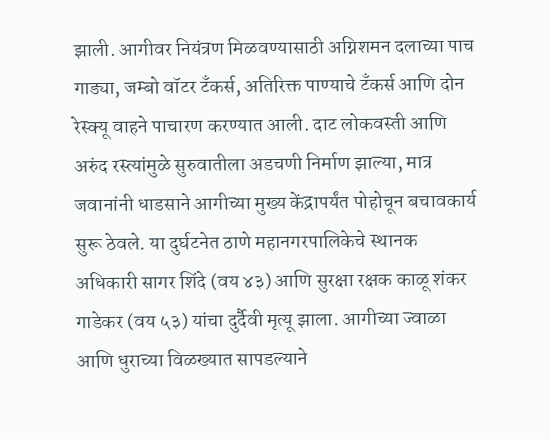झाली. आगीवर नियंत्रण मिळवण्यासाठी अग्निशमन दलाच्या पाच गाड्या, जम्बो वॉटर टँकर्स, अतिरिक्त पाण्याचे टँकर्स आणि दोन रेस्क्यू वाहने पाचारण करण्यात आली. दाट लोकवस्ती आणि अरुंद रस्त्यांमुळे सुरुवातीला अडचणी निर्माण झाल्या, मात्र जवानांनी धाडसाने आगीच्या मुख्य केंद्रापर्यंत पोहोचून बचावकार्य सुरू ठेवले. या दुर्घटनेत ठाणे महानगरपालिकेचे स्थानक अधिकारी सागर शिंदे (वय ४३) आणि सुरक्षा रक्षक काळू शंकर गाडेकर (वय ५३) यांचा दुर्दैवी मृत्यू झाला. आगीच्या ज्वाळा आणि धुराच्या विळख्यात सापडल्याने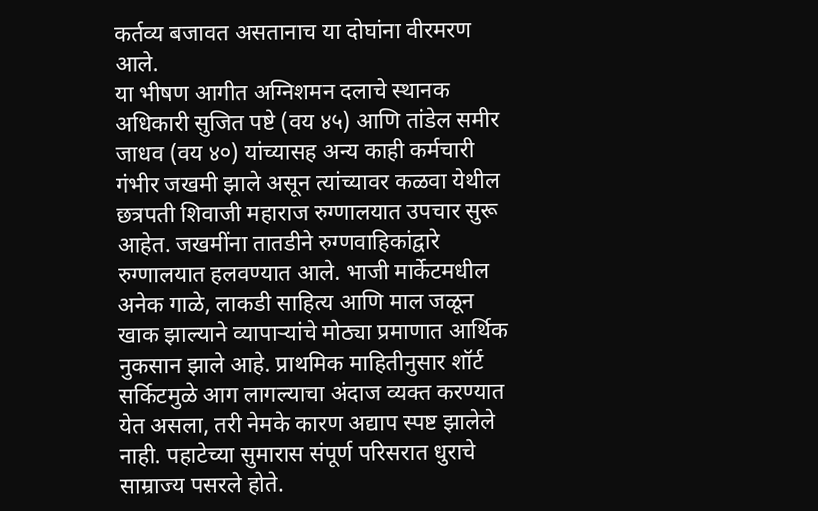कर्तव्य बजावत असतानाच या दोघांना वीरमरण आले.
या भीषण आगीत अग्निशमन दलाचे स्थानक अधिकारी सुजित पष्टे (वय ४५) आणि तांडेल समीर जाधव (वय ४०) यांच्यासह अन्य काही कर्मचारी गंभीर जखमी झाले असून त्यांच्यावर कळवा येथील छत्रपती शिवाजी महाराज रुग्णालयात उपचार सुरू आहेत. जखमींना तातडीने रुग्णवाहिकांद्वारे रुग्णालयात हलवण्यात आले. भाजी मार्केटमधील अनेक गाळे, लाकडी साहित्य आणि माल जळून खाक झाल्याने व्यापाऱ्यांचे मोठ्या प्रमाणात आर्थिक नुकसान झाले आहे. प्राथमिक माहितीनुसार शॉर्ट सर्किटमुळे आग लागल्याचा अंदाज व्यक्त करण्यात येत असला, तरी नेमके कारण अद्याप स्पष्ट झालेले नाही. पहाटेच्या सुमारास संपूर्ण परिसरात धुराचे साम्राज्य पसरले होते.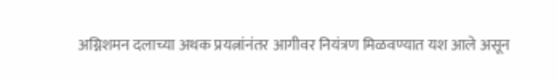अग्निशमन दलाच्या अथक प्रयत्नांनंतर आगीवर नियंत्रण मिळवण्यात यश आले असून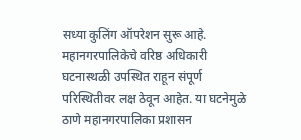सध्या कुलिंग ऑपरेशन सुरू आहे. महानगरपालिकेचे वरिष्ठ अधिकारी घटनास्थळी उपस्थित राहून संपूर्ण परिस्थितीवर लक्ष ठेवून आहेत. या घटनेमुळे ठाणे महानगरपालिका प्रशासन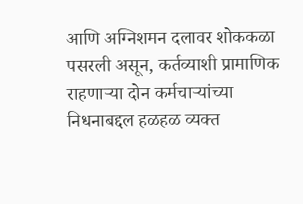आणि अग्निशमन दलावर शोककळा पसरली असून, कर्तव्याशी प्रामाणिक राहणाऱ्या दोन कर्मचाऱ्यांच्या निधनाबद्दल हळहळ व्यक्त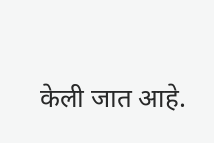केली जात आहे.